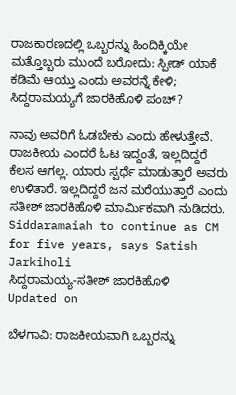ರಾಜಕಾರಣದಲ್ಲಿ ಒಬ್ಬರನ್ನು ಹಿಂದಿಕ್ಕಿಯೇ ಮತ್ತೊಬ್ಬರು ಮುಂದೆ ಬರೋದು: ಸ್ಪೀಡ್ ಯಾಕೆ ಕಡಿಮೆ ಆಯ್ತು ಎಂದು ಅವರನ್ನೆ ಕೇಳಿ; ಸಿದ್ದರಾಮಯ್ಯಗೆ ಜಾರಕಿಹೊಳಿ ಪಂಚ್?

ನಾವು ಅವರಿಗೆ ಓಡಬೇಕು ಎಂದು ಹೇಳುತ್ತೇವೆ. ರಾಜಕೀಯ ಎಂದರೆ ಓಟ ಇದ್ದಂತೆ, ಇಲ್ಲದಿದ್ದರೆ ಕೆಲಸ ಆಗಲ್ಲ. ಯಾರು ಸ್ಪರ್ಧೆ ಮಾಡುತ್ತಾರೆ ಅವರು ಉಳಿತಾರೆ. ಇಲ್ಲದಿದ್ದರೆ ಜನ ಮರೆಯುತ್ತಾರೆ ಎಂದು ಸತೀಶ್ ಜಾರಕಿಹೊಳಿ ಮಾರ್ಮಿಕವಾಗಿ ನುಡಿದರು.
Siddaramaiah to continue as CM for five years, says Satish Jarkiholi
ಸಿದ್ದರಾಮಯ್ಯ-ಸತೀಶ್ ಜಾರಕಿಹೊಳಿ
Updated on

ಬೆಳಗಾವಿ: ರಾಜಕೀಯವಾಗಿ ಒಬ್ಬರನ್ನು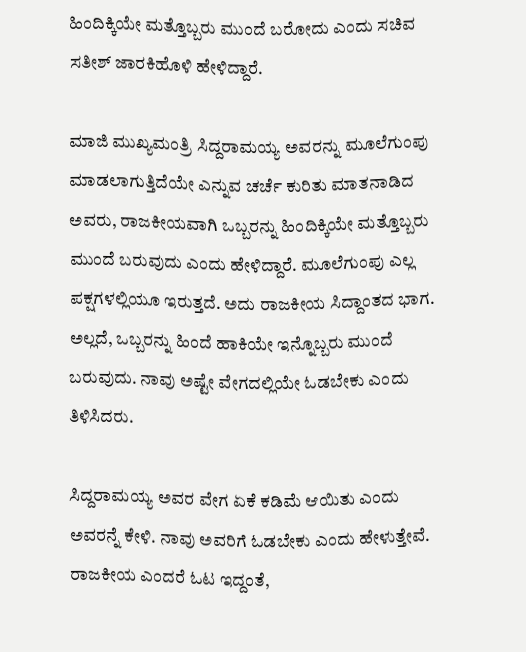ಹಿಂದಿಕ್ಕಿಯೇ ಮತ್ತೊಬ್ಬರು ಮುಂದೆ ಬರೋದು ಎಂದು ಸಚಿವ ಸತೀಶ್ ಜಾರಕಿಹೊಳಿ ಹೇಳಿದ್ದಾರೆ.

ಮಾಜಿ ಮುಖ್ಯಮಂತ್ರಿ ಸಿದ್ದರಾಮಯ್ಯ ಅವರನ್ನು ಮೂಲೆಗುಂಪು ಮಾಡಲಾಗುತ್ತಿದೆಯೇ ಎನ್ನುವ ಚರ್ಚೆ ಕುರಿತು ಮಾತನಾಡಿದ ಅವರು, ರಾಜಕೀಯವಾಗಿ ಒಬ್ಬರನ್ನು ಹಿಂದಿಕ್ಕಿಯೇ ಮತ್ತೊಬ್ಬರು ಮುಂದೆ ಬರುವುದು ಎಂದು ಹೇಳಿದ್ದಾರೆ. ಮೂಲೆಗುಂಪು ಎಲ್ಲ ಪಕ್ಷಗಳಲ್ಲಿಯೂ ಇರುತ್ತದೆ. ಅದು ರಾಜಕೀಯ ಸಿದ್ದಾಂತದ ಭಾಗ. ಅಲ್ಲದೆ, ಒಬ್ಬರನ್ನು ಹಿಂದೆ ಹಾಕಿಯೇ ಇನ್ನೊಬ್ಬರು ಮುಂದೆ ಬರುವುದು. ನಾವು ಅಷ್ಟೇ ವೇಗದಲ್ಲಿಯೇ ಓಡಬೇಕು ಎಂದು ತಿಳಿಸಿದರು.

ಸಿದ್ದರಾಮಯ್ಯ ಅವರ ವೇಗ ಏಕೆ ಕಡಿಮೆ ಆಯಿತು ಎಂದು ಅವರನ್ನೆ ಕೇಳಿ. ನಾವು ಅವರಿಗೆ ಓಡಬೇಕು ಎಂದು ಹೇಳುತ್ತೇವೆ. ರಾಜಕೀಯ ಎಂದರೆ ಓಟ ಇದ್ದಂತೆ,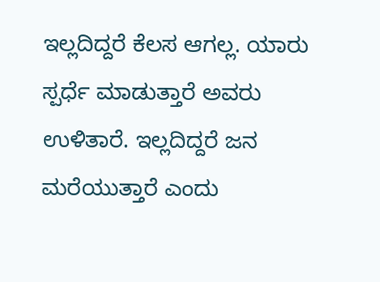ಇಲ್ಲದಿದ್ದರೆ ಕೆಲಸ ಆಗಲ್ಲ. ಯಾರು ಸ್ಪರ್ಧೆ ಮಾಡುತ್ತಾರೆ ಅವರು ಉಳಿತಾರೆ. ಇಲ್ಲದಿದ್ದರೆ ಜನ ಮರೆಯುತ್ತಾರೆ ಎಂದು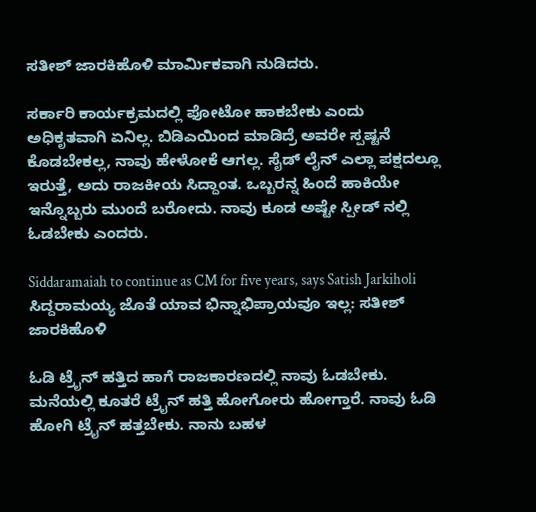ಸತೀಶ್ ಜಾರಕಿಹೊಳಿ ಮಾರ್ಮಿಕವಾಗಿ ನುಡಿದರು.

ಸರ್ಕಾರಿ ಕಾರ್ಯಕ್ರಮದಲ್ಲಿ ಫೋಟೋ ಹಾಕಬೇಕು ಎಂದು ಅಧಿಕೃತವಾಗಿ ಏನಿಲ್ಲ. ಬಿಡಿಎಯಿಂದ ಮಾಡಿದ್ರೆ ಅವರೇ ಸ್ಪಷ್ಟನೆ ಕೊಡಬೇಕಲ್ಲ, ನಾವು ಹೇಳೋಕೆ ಆಗಲ್ಲ. ಸೈಡ್ ಲೈನ್ ಎಲ್ಲಾ ಪಕ್ಷದಲ್ಲೂ ಇರುತ್ತೆ, ಅದು ರಾಜಕೀಯ ಸಿದ್ದಾಂತ. ಒಬ್ಬರನ್ನ ಹಿಂದೆ ಹಾಕಿಯೇ ಇನ್ನೊಬ್ಬರು ಮುಂದೆ ಬರೋದು. ನಾವು ಕೂಡ ಅಷ್ಟೇ ಸ್ಪೀಡ್ ನಲ್ಲಿ ಓಡಬೇಕು ಎಂದರು.

Siddaramaiah to continue as CM for five years, says Satish Jarkiholi
ಸಿದ್ದರಾಮಯ್ಯ ಜೊತೆ ಯಾವ ಭಿನ್ನಾಭಿಪ್ರಾಯವೂ ಇಲ್ಲ: ಸತೀಶ್ ಜಾರಕಿಹೊಳಿ

ಓಡಿ ಟ್ರೈನ್ ಹತ್ತಿದ ಹಾಗೆ ರಾಜಕಾರಣದಲ್ಲಿ ನಾವು ಓಡಬೇಕು. ಮನೆಯಲ್ಲಿ ಕೂತರೆ ಟ್ರೈನ್ ಹತ್ತಿ ಹೋಗೋರು ಹೋಗ್ತಾರೆ. ನಾವು ಓಡಿ ಹೋಗಿ ಟ್ರೈನ್ ಹತ್ತಬೇಕು. ನಾನು ಬಹಳ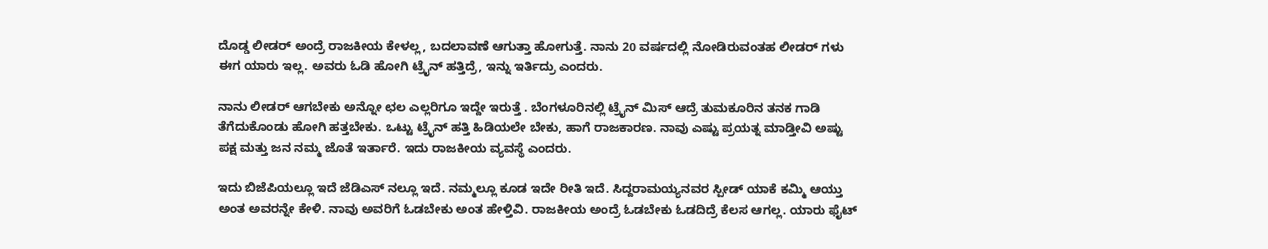ದೊಡ್ಡ ಲೀಡರ್ ಅಂದ್ರೆ ರಾಜಕೀಯ ಕೇಳಲ್ಲ, ಬದಲಾವಣೆ ಆಗುತ್ತಾ ಹೋಗುತ್ತೆ. ನಾನು 20 ವರ್ಷದಲ್ಲಿ ನೋಡಿರುವಂತಹ ಲೀಡರ್ ಗಳು ಈಗ ಯಾರು ಇಲ್ಲ. ಅವರು ಓಡಿ ಹೋಗಿ ಟ್ರೈನ್ ಹತ್ತಿದ್ರೆ, ಇನ್ನು ಇರ್ತಿದ್ರು ಎಂದರು.

ನಾನು ಲೀಡರ್ ಆಗಬೇಕು ಅನ್ನೋ ಛಲ ಎಲ್ಲರಿಗೂ ಇದ್ದೇ ಇರುತ್ತೆ . ಬೆಂಗಳೂರಿನಲ್ಲಿ ಟ್ರೈನ್ ಮಿಸ್ ಆದ್ರೆ ತುಮಕೂರಿನ ತನಕ ಗಾಡಿ ತೆಗೆದುಕೊಂಡು ಹೋಗಿ ಹತ್ತಬೇಕು. ಒಟ್ಟು ಟ್ರೈನ್ ಹತ್ತಿ ಹಿಡಿಯಲೇ ಬೇಕು, ಹಾಗೆ ರಾಜಕಾರಣ. ನಾವು ಎಷ್ಟು ಪ್ರಯತ್ನ ಮಾಡ್ತೀವಿ ಅಷ್ಟು ಪಕ್ಷ ಮತ್ತು ಜನ ನಮ್ಮ ಜೊತೆ ಇರ್ತಾರೆ. ಇದು ರಾಜಕೀಯ ವ್ಯವಸ್ಥೆ ಎಂದರು.

ಇದು ಬಿಜೆಪಿಯಲ್ಲೂ ಇದೆ ಜೆಡಿಎಸ್ ನಲ್ಲೂ ಇದೆ. ನಮ್ಮಲ್ಲೂ ಕೂಡ ಇದೇ ರೀತಿ ಇದೆ. ಸಿದ್ದರಾಮಯ್ಯನವರ ಸ್ಪೀಡ್ ಯಾಕೆ ಕಮ್ಮಿ ಆಯ್ತು ಅಂತ ಅವರನ್ನೇ ಕೇಳಿ. ನಾವು ಅವರಿಗೆ ಓಡಬೇಕು ಅಂತ ಹೇಳ್ತಿವಿ. ರಾಜಕೀಯ ಅಂದ್ರೆ ಓಡಬೇಕು ಓಡದಿದ್ರೆ ಕೆಲಸ ಆಗಲ್ಲ. ಯಾರು ಫೈಟ್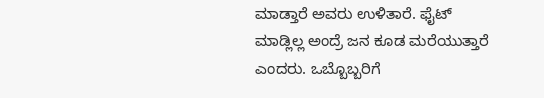ಮಾಡ್ತಾರೆ ಅವರು ಉಳಿತಾರೆ. ಫೈಟ್ ಮಾಡ್ಲಿಲ್ಲ ಅಂದ್ರೆ ಜನ ಕೂಡ ಮರೆಯುತ್ತಾರೆ ಎಂದರು. ಒಬ್ಬೊಬ್ಬರಿಗೆ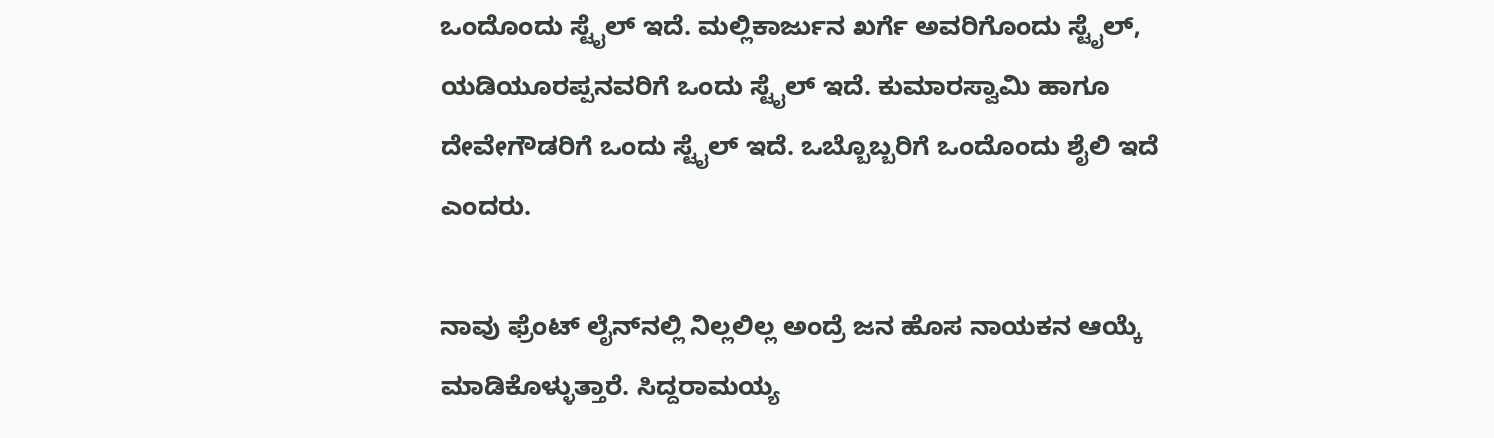ಒಂದೊಂದು ಸ್ಟೈಲ್ ಇದೆ. ಮಲ್ಲಿಕಾರ್ಜುನ ಖರ್ಗೆ ಅವರಿಗೊಂದು ಸ್ಟೈಲ್, ಯಡಿಯೂರಪ್ಪನವರಿಗೆ ಒಂದು ಸ್ಟೈಲ್ ಇದೆ. ಕುಮಾರಸ್ವಾಮಿ ಹಾಗೂ ದೇವೇಗೌಡರಿಗೆ ಒಂದು ಸ್ಟೈಲ್ ಇದೆ. ಒಬ್ಬೊಬ್ಬರಿಗೆ ಒಂದೊಂದು ಶೈಲಿ ಇದೆ ಎಂದರು.

ನಾವು ಫ್ರೆಂಟ್ ಲೈನ್‌ನಲ್ಲಿ ನಿಲ್ಲಲಿಲ್ಲ ಅಂದ್ರೆ ಜನ ಹೊಸ ನಾಯಕನ ಆಯ್ಕೆ ಮಾಡಿಕೊಳ್ಳುತ್ತಾರೆ. ಸಿದ್ದರಾಮಯ್ಯ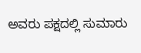ಅವರು ಪಕ್ಷದಲ್ಲಿ ಸುಮಾರು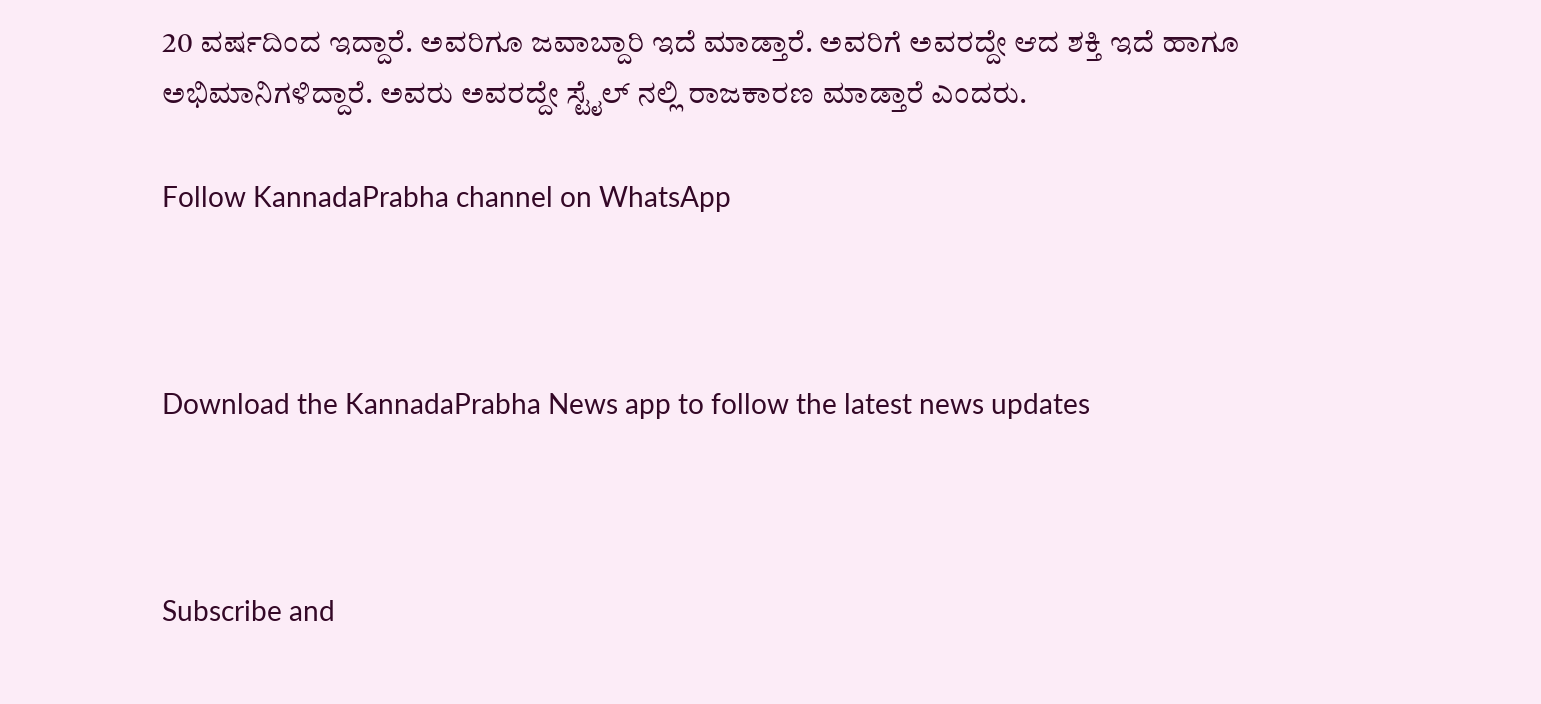20 ವರ್ಷದಿಂದ ಇದ್ದಾರೆ. ಅವರಿಗೂ ಜವಾಬ್ದಾರಿ ಇದೆ ಮಾಡ್ತಾರೆ. ಅವರಿಗೆ ಅವರದ್ದೇ ಆದ ಶಕ್ತಿ ಇದೆ ಹಾಗೂ ಅಭಿಮಾನಿಗಳಿದ್ದಾರೆ. ಅವರು ಅವರದ್ದೇ ಸ್ಟೈಲ್ ನಲ್ಲಿ ರಾಜಕಾರಣ ಮಾಡ್ತಾರೆ ಎಂದರು.

Follow KannadaPrabha channel on WhatsApp



Download the KannadaPrabha News app to follow the latest news updates



Subscribe and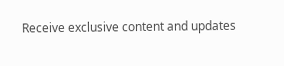Receive exclusive content and updates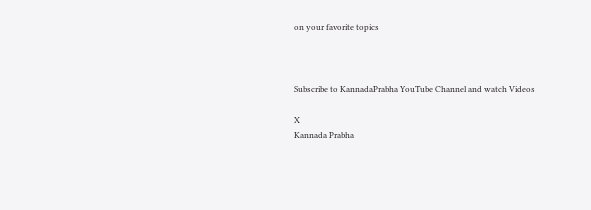on your favorite topics



Subscribe to KannadaPrabha YouTube Channel and watch Videos

X
Kannada Prabha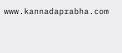www.kannadaprabha.com